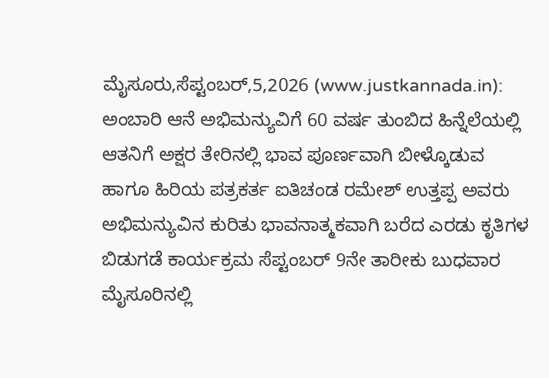ಮೈಸೂರು,ಸೆಪ್ಟಂಬರ್,5,2026 (www.justkannada.in): ಅಂಬಾರಿ ಆನೆ ಅಭಿಮನ್ಯುವಿಗೆ 60 ವರ್ಷ ತುಂಬಿದ ಹಿನ್ನೆಲೆಯಲ್ಲಿ ಆತನಿಗೆ ಅಕ್ಷರ ತೇರಿನಲ್ಲಿ ಭಾವ ಪೂರ್ಣವಾಗಿ ಬೀಳ್ಕೊಡುವ ಹಾಗೂ ಹಿರಿಯ ಪತ್ರಕರ್ತ ಐತಿಚಂಡ ರಮೇಶ್ ಉತ್ತಪ್ಪ ಅವರು ಅಭಿಮನ್ಯುವಿನ ಕುರಿತು ಭಾವನಾತ್ಮಕವಾಗಿ ಬರೆದ ಎರಡು ಕೃತಿಗಳ ಬಿಡುಗಡೆ ಕಾರ್ಯಕ್ರಮ ಸೆಪ್ಟಂಬರ್ 9ನೇ ತಾರೀಕು ಬುಧವಾರ ಮೈಸೂರಿನಲ್ಲಿ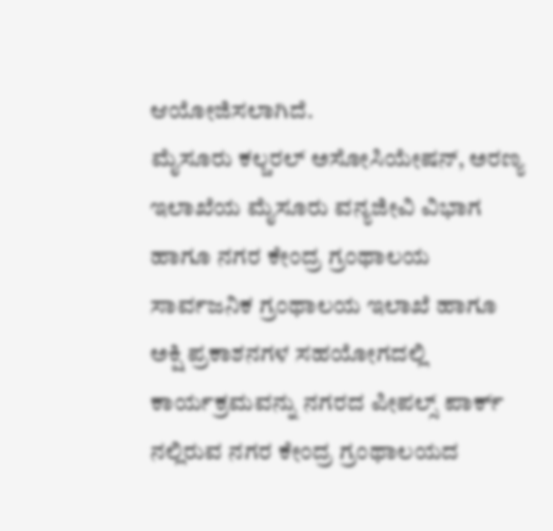ಆಯೋಜಿಸಲಾಗಿದೆ.
ಮೈಸೂರು ಕಲ್ಚರಲ್ ಅಸೋಸಿಯೇಷನ್, ಅರಣ್ಯ ಇಲಾಖೆಯ ಮೈಸೂರು ವನ್ಯಜೀವಿ ವಿಭಾಗ ಹಾಗೂ ನಗರ ಕೇಂದ್ರ ಗ್ರಂಥಾಲಯ ಸಾರ್ವಜನಿಕ ಗ್ರಂಥಾಲಯ ಇಲಾಖೆ ಹಾಗೂ ಅಕ್ಷಿ ಪ್ರಕಾಶನಗಳ ಸಹಯೋಗದಲ್ಲಿ ಕಾರ್ಯಕ್ರಮವನ್ನು ನಗರದ ಪೀಪಲ್ಸ್ ಪಾರ್ಕ್ ನಲ್ಲಿರುವ ನಗರ ಕೇಂದ್ರ ಗ್ರಂಥಾಲಯದ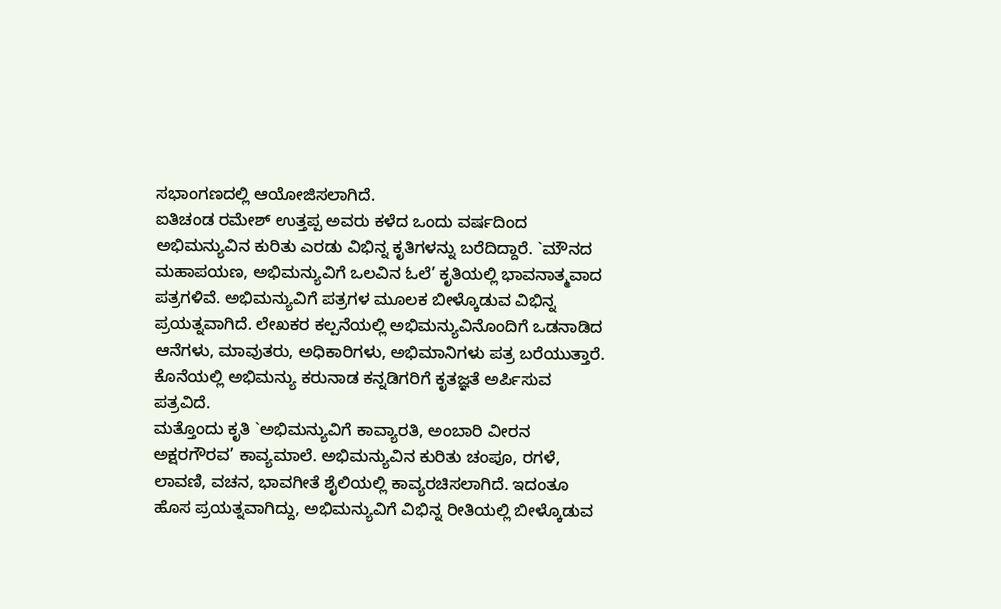ಸಭಾಂಗಣದಲ್ಲಿ ಆಯೋಜಿಸಲಾಗಿದೆ.
ಐತಿಚಂಡ ರಮೇಶ್ ಉತ್ತಪ್ಪ ಅವರು ಕಳೆದ ಒಂದು ವರ್ಷದಿಂದ ಅಭಿಮನ್ಯುವಿನ ಕುರಿತು ಎರಡು ವಿಭಿನ್ನ ಕೃತಿಗಳನ್ನು ಬರೆದಿದ್ದಾರೆ. `ಮೌನದ ಮಹಾಪಯಣ, ಅಭಿಮನ್ಯುವಿಗೆ ಒಲವಿನ ಓಲೆ’ ಕೃತಿಯಲ್ಲಿ ಭಾವನಾತ್ಮವಾದ ಪತ್ರಗಳಿವೆ. ಅಭಿಮನ್ಯುವಿಗೆ ಪತ್ರಗಳ ಮೂಲಕ ಬೀಳ್ಕೊಡುವ ವಿಭಿನ್ನ ಪ್ರಯತ್ನವಾಗಿದೆ. ಲೇಖಕರ ಕಲ್ಪನೆಯಲ್ಲಿ ಅಭಿಮನ್ಯುವಿನೊಂದಿಗೆ ಒಡನಾಡಿದ ಆನೆಗಳು, ಮಾವುತರು, ಅಧಿಕಾರಿಗಳು, ಅಭಿಮಾನಿಗಳು ಪತ್ರ ಬರೆಯುತ್ತಾರೆ. ಕೊನೆಯಲ್ಲಿ ಅಭಿಮನ್ಯು ಕರುನಾಡ ಕನ್ನಡಿಗರಿಗೆ ಕೃತಜ್ಞತೆ ಅರ್ಪಿಸುವ ಪತ್ರವಿದೆ.
ಮತ್ತೊಂದು ಕೃತಿ `ಅಭಿಮನ್ಯುವಿಗೆ ಕಾವ್ಯಾರತಿ, ಅಂಬಾರಿ ವೀರನ ಅಕ್ಷರಗೌರವ’ ಕಾವ್ಯಮಾಲೆ. ಅಭಿಮನ್ಯುವಿನ ಕುರಿತು ಚಂಪೂ, ರಗಳೆ, ಲಾವಣಿ, ವಚನ, ಭಾವಗೀತೆ ಶೈಲಿಯಲ್ಲಿ ಕಾವ್ಯರಚಿಸಲಾಗಿದೆ. ಇದಂತೂ ಹೊಸ ಪ್ರಯತ್ನವಾಗಿದ್ದು, ಅಭಿಮನ್ಯುವಿಗೆ ವಿಭಿನ್ನ ರೀತಿಯಲ್ಲಿ ಬೀಳ್ಕೊಡುವ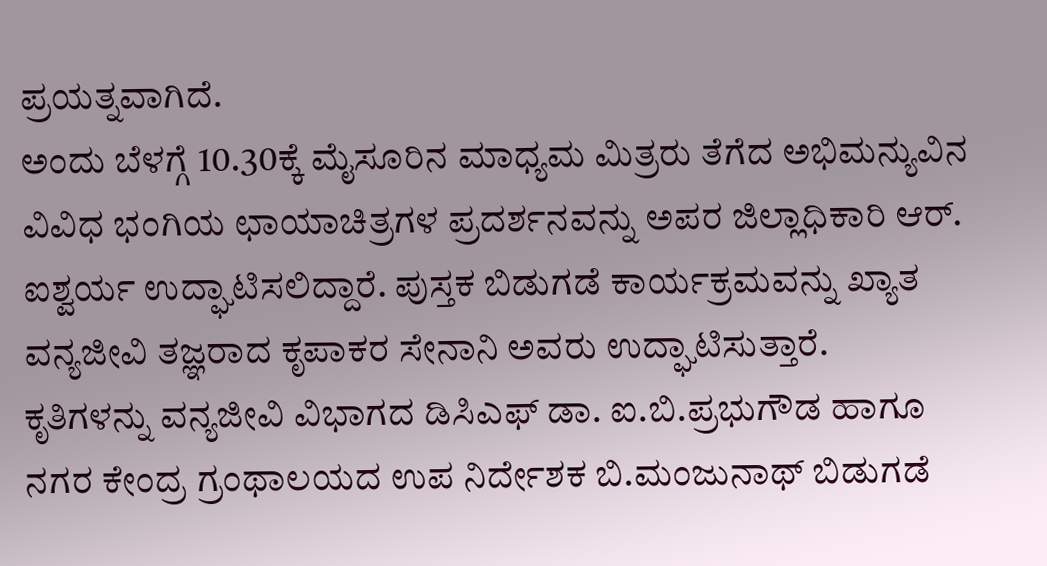ಪ್ರಯತ್ನವಾಗಿದೆ.
ಅಂದು ಬೆಳಗ್ಗೆ 10.30ಕ್ಕೆ ಮೈಸೂರಿನ ಮಾಧ್ಯಮ ಮಿತ್ರರು ತೆಗೆದ ಅಭಿಮನ್ಯುವಿನ ವಿವಿಧ ಭಂಗಿಯ ಛಾಯಾಚಿತ್ರಗಳ ಪ್ರದರ್ಶನವನ್ನು ಅಪರ ಜಿಲ್ಲಾಧಿಕಾರಿ ಆರ್. ಐಶ್ವರ್ಯ ಉದ್ಘಾಟಿಸಲಿದ್ದಾರೆ. ಪುಸ್ತಕ ಬಿಡುಗಡೆ ಕಾರ್ಯಕ್ರಮವನ್ನು ಖ್ಯಾತ ವನ್ಯಜೀವಿ ತಜ್ಞರಾದ ಕೃಪಾಕರ ಸೇನಾನಿ ಅವರು ಉದ್ಘಾಟಿಸುತ್ತಾರೆ.
ಕೃತಿಗಳನ್ನು ವನ್ಯಜೀವಿ ವಿಭಾಗದ ಡಿಸಿಎಫ್ ಡಾ. ಐ.ಬಿ.ಪ್ರಭುಗೌಡ ಹಾಗೂ ನಗರ ಕೇಂದ್ರ ಗ್ರಂಥಾಲಯದ ಉಪ ನಿರ್ದೇಶಕ ಬಿ.ಮಂಜುನಾಥ್ ಬಿಡುಗಡೆ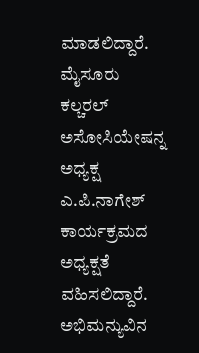ಮಾಡಲಿದ್ದಾರೆ. ಮೈಸೂರು ಕಲ್ಚರಲ್ ಅಸೋಸಿಯೇಷನ್ನ ಅಧ್ಯಕ್ಷ ಎ.ಪಿ.ನಾಗೇಶ್ ಕಾರ್ಯಕ್ರಮದ ಅಧ್ಯಕ್ಷತೆ ವಹಿಸಲಿದ್ದಾರೆ.
ಅಭಿಮನ್ಯುವಿನ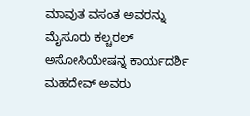ಮಾವುತ ವಸಂತ ಅವರನ್ನು ಮೈಸೂರು ಕಲ್ಚರಲ್ ಅಸೋಸಿಯೇಷನ್ನ ಕಾರ್ಯದರ್ಶಿ ಮಹದೇವ್ ಅವರು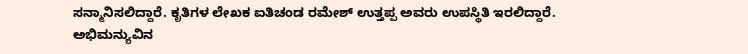ಸನ್ಮಾನಿಸಲಿದ್ದಾರೆ. ಕೃತಿಗಳ ಲೇಖಕ ಐತಿಚಂಡ ರಮೇಶ್ ಉತ್ತಪ್ಪ ಅವರು ಉಪಸ್ಥಿತಿ ಇರಲಿದ್ದಾರೆ.
ಅಭಿಮನ್ಯುವಿನ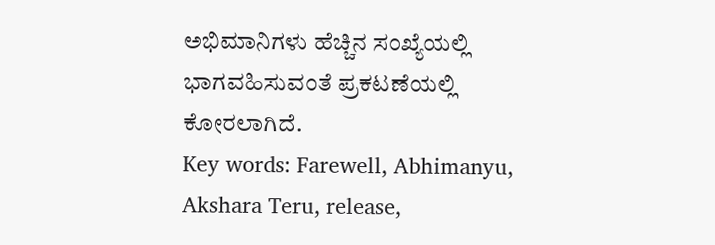ಅಭಿಮಾನಿಗಳು ಹೆಚ್ಚಿನ ಸಂಖ್ಯೆಯಲ್ಲಿ ಭಾಗವಹಿಸುವಂತೆ ಪ್ರಕಟಣೆಯಲ್ಲಿ ಕೋರಲಾಗಿದೆ.
Key words: Farewell, Abhimanyu, Akshara Teru, release,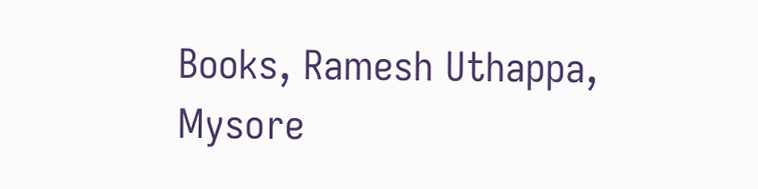Books, Ramesh Uthappa, Mysore